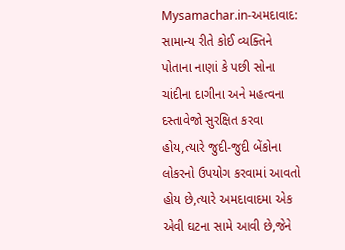Mysamachar.in-અમદાવાદ:
સામાન્ય રીતે કોઈ વ્યક્તિને પોતાના નાણાં કે પછી સોના ચાંદીના દાગીના અને મહત્વના દસ્તાવેજો સુરક્ષિત કરવા હોય,ત્યારે જુદી-જુદી બેંકોના લોકરનો ઉપયોગ કરવામાં આવતો હોય છે,ત્યારે અમદાવાદમા એક એવી ઘટના સામે આવી છે,જેને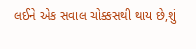લઈને એક સવાલ ચોક્કસથી થાય છે,શું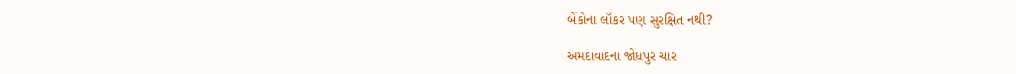બેંકોના લૉકર પણ સુરક્ષિત નથી?

અમદાવાદના જોધપુર ચાર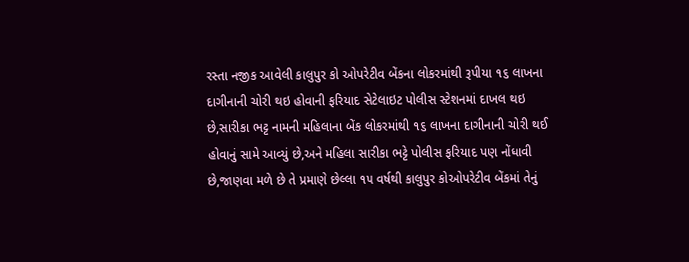રસ્તા નજીક આવેલી કાલુપુર કો ઓપરેટીવ બેંકના લોકરમાંથી રૂપીયા ૧૬ લાખના દાગીનાની ચોરી થઇ હોવાની ફરિયાદ સેટેલાઇટ પોલીસ સ્ટેશનમાં દાખલ થઇ છે,સારીકા ભટ્ટ નામની મહિલાના બેંક લોકરમાંથી ૧૬ લાખના દાગીનાની ચોરી થઈ હોવાનું સામે આવ્યું છે,અને મહિલા સારીકા ભટ્ટે પોલીસ ફરિયાદ પણ નોંધાવી છે,જાણવા મળે છે તે પ્રમાણે છેલ્લા ૧૫ વર્ષથી કાલુપુર કોઓપરેટીવ બેંકમાં તેનું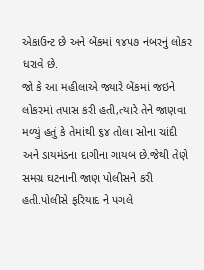એકાઉન્ટ છે અને બેંકમાં ૧૪૫૭ નંબરનું લોકર ધરાવે છે.
જો કે આ મહીલાએ જ્યારે બેંકમાં જઇને લોકરમાં તપાસ કરી હતી,ત્યારે તેને જાણવા મળ્યું હતું કે તેમાંથી ૬૪ તોલા સોના ચાંદી અને ડાયમંડના દાગીના ગાયબ છે.જેથી તેણે સમગ્ર ઘટનાની જાણ પોલીસને કરી હતી.પોલીસે ફરિયાદ ને પગલે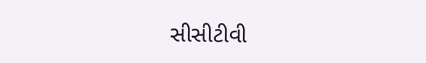સીસીટીવી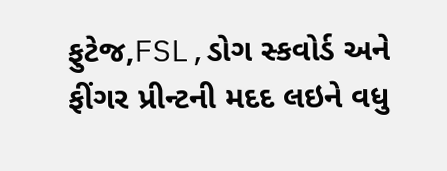ફુટેજ,FSL,ડોગ સ્કવોર્ડ અને ફીંગર પ્રીન્ટની મદદ લઇને વધુ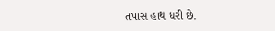તપાસ હાથ ધરી છે.